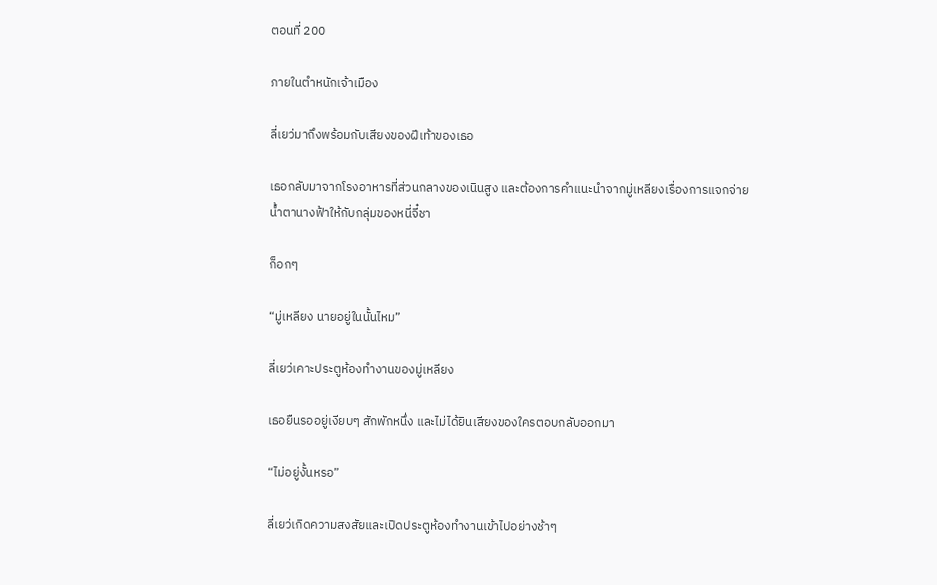ตอนที่ 200

ภายในตำหนักเจ้าเมือง

ลี่เยว่มาถึงพร้อมกับเสียงของฝีเท้าของเธอ

เธอกลับมาจากโรงอาหารที่ส่วนกลางของเนินสูง และต้องการคำแนะนำจากมู่เหลียงเรื่องการแจกจ่ายน้ำตานางฟ้าให้กับกลุ่มของหนี่จี๋ชา

ก็อกๆ

“มู่เหลียง นายอยู่ในนั้นไหม”

ลี่เยว่เคาะประตูห้องทำงานของมู่เหลียง

เธอยืนรออยู่เงียบๆ สักพักหนึ่ง และไม่ได้ยินเสียงของใครตอบกลับออกมา

“ไม่อยู่งั้นหรอ”

ลี่เยว่เกิดความสงสัยและเปิดประตูห้องทำงานเข้าไปอย่างช้าๆ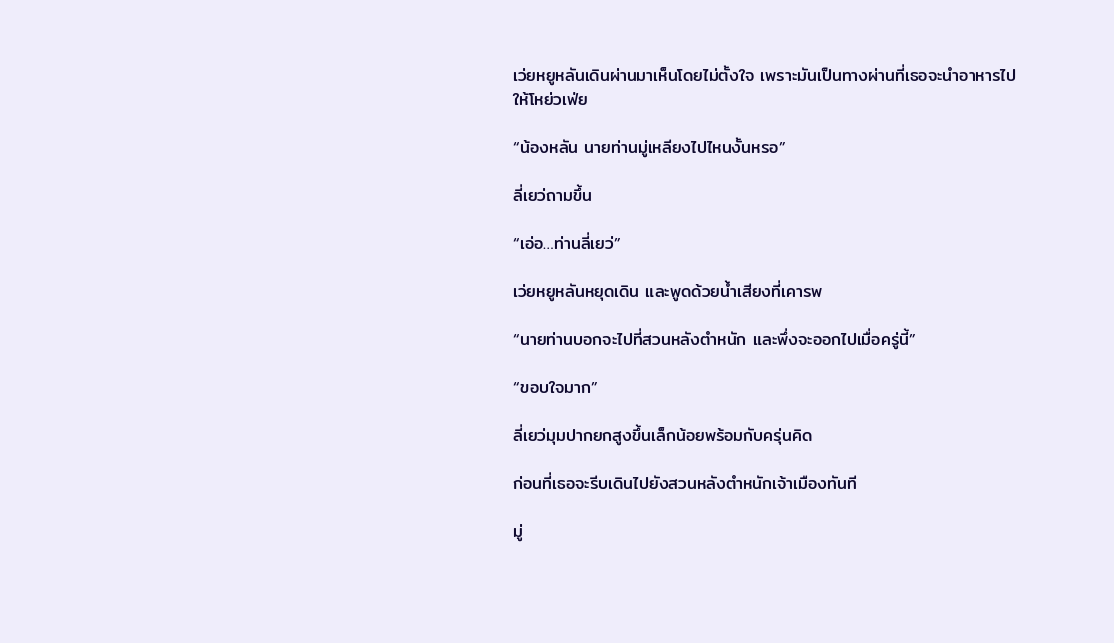เว่ยหยูหลันเดินผ่านมาเห็นโดยไม่ตั้งใจ เพราะมันเป็นทางผ่านที่เธอจะนำอาหารไปให้โหย่วเฟ่ย

“น้องหลัน นายท่านมู่เหลียงไปไหนงั้นหรอ”

ลี่เยว่ถามขึ้น

“เอ่อ…ท่านลี่เยว่”

เว่ยหยูหลันหยุดเดิน และพูดด้วยน้ำเสียงที่เคารพ

“นายท่านบอกจะไปที่สวนหลังตำหนัก และพึ่งจะออกไปเมื่อครู่นี้”

“ขอบใจมาก”

ลี่เยว่มุมปากยกสูงขึ้นเล็กน้อยพร้อมกับครุ่นคิด

ก่อนที่เธอจะรีบเดินไปยังสวนหลังตำหนักเจ้าเมืองทันที

มู่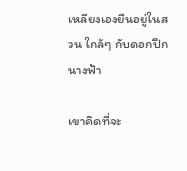เหลียงเองยืนอยู่ในสวน ใกล้ๆ กับดอกปีกนางฟ้า

เขาคิดที่จะ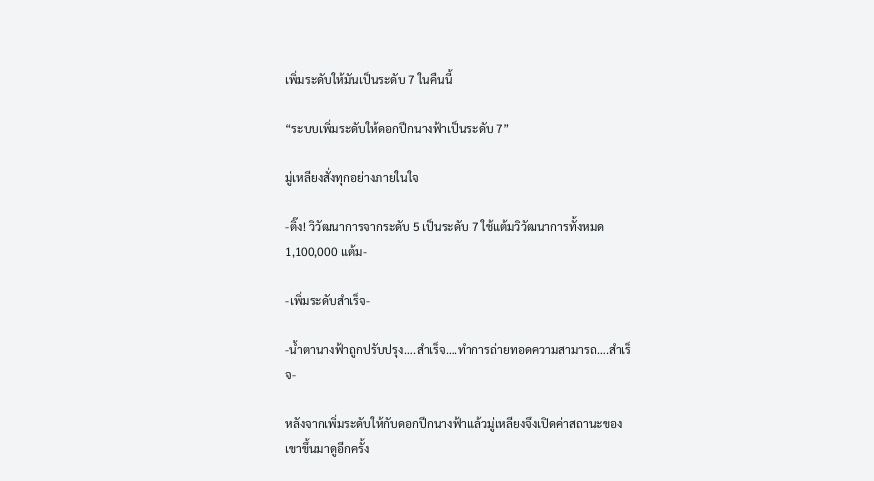เพิ่มระดับให้มันเป็นระดับ 7 ในคืนนี้

“ระบบเพิ่มระดับให้ดอกปีกนางฟ้าเป็นระดับ 7”

มู่เหลียงสั่งทุกอย่างภายในใจ

-ติ๊ง! วิวัฒนาการจากระดับ 5 เป็นระดับ 7 ใช้แต้มวิวัฒนาการทั้งหมด 1,100,000 แต้ม-

-เพิ่มระดับสำเร็จ-

-น้ำตานางฟ้าถูกปรับปรุง….สำเร็จ….ทำการถ่ายทอดความสามารถ….สำเร็จ-

หลังจากเพิ่มระดับให้กับดอกปีกนางฟ้าแล้วมู่เหลียงจึงเปิดค่าสถานะของเขาขึ้นมาดูอีกครั้ง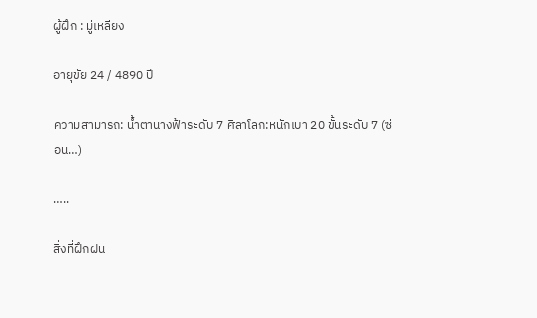ผู้ฝึก : มู่เหลียง

อายุขัย 24 / 4890 ปี

ความสามารถ: น้ำตานางฟ้าระดับ 7 ศิลาโลก:หนักเบา 20 ขั้นระดับ 7 (ซ่อน…)

…..

สิ่งที่ฝึกฝน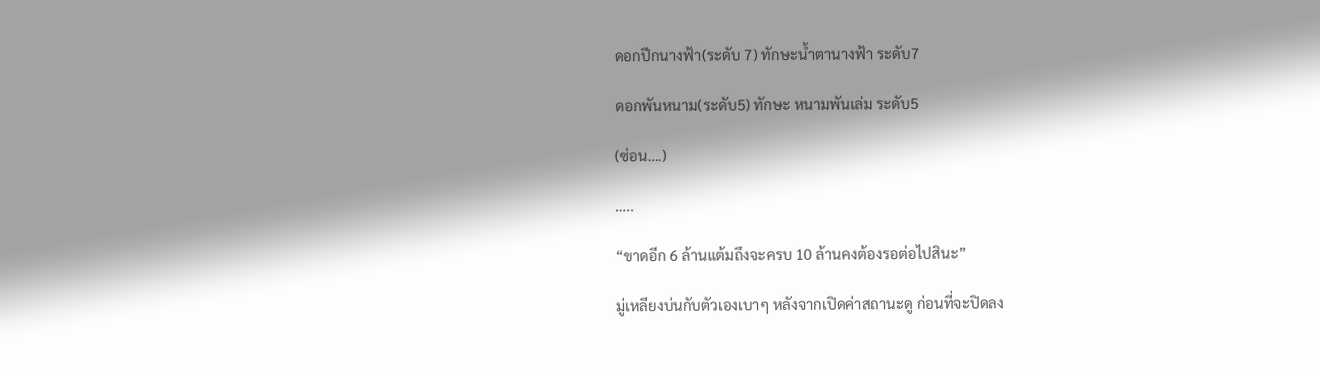ดอกปีกนางฟ้า(ระดับ 7) ทักษะน้ำตานางฟ้า ระดับ7

ดอกพันหนาม(ระดับ5) ทักษะ หนามพันเล่ม ระดับ5

(ซ่อน….)

…..

“ขาดอีก 6 ล้านแต้มถึงจะครบ 10 ล้านคงต้องรอต่อไปสินะ”

มู่เหลียงบ่นกับตัวเองเบาๆ หลังจากเปิดค่าสถานะดู ก่อนที่จะปิดลง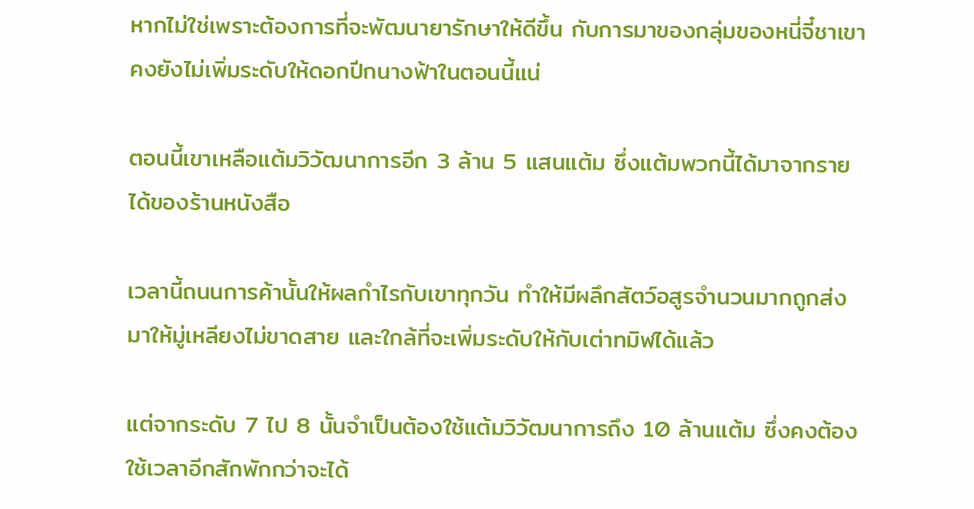หากไม่ใช่เพราะต้องการที่จะพัฒนายารักษาให้ดีขึ้น กับการมาของกลุ่มของหนี่จี๋ชาเขาคงยังไม่เพิ่มระดับให้ดอกปีกนางฟ้าในตอนนี้แน่

ตอนนี้เขาเหลือแต้มวิวัฒนาการอีก 3 ล้าน 5 แสนแต้ม ซึ่งแต้มพวกนี้ได้มาจากรายได้ของร้านหนังสือ

เวลานี้ถนนการค้านั้นให้ผลกำไรกับเขาทุกวัน ทำให้มีผลึกสัตว์อสูรจำนวนมากถูกส่งมาให้มู่เหลียงไม่ขาดสาย และใกล้ที่จะเพิ่มระดับให้กับเต่าทมิฬได้แล้ว

แต่จากระดับ 7 ไป 8 นั้นจำเป็นต้องใช้แต้มวิวัฒนาการถึง 10 ล้านแต้ม ซึ่งคงต้องใช้เวลาอีกสักพักกว่าจะได้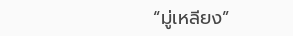“มู่เหลียง”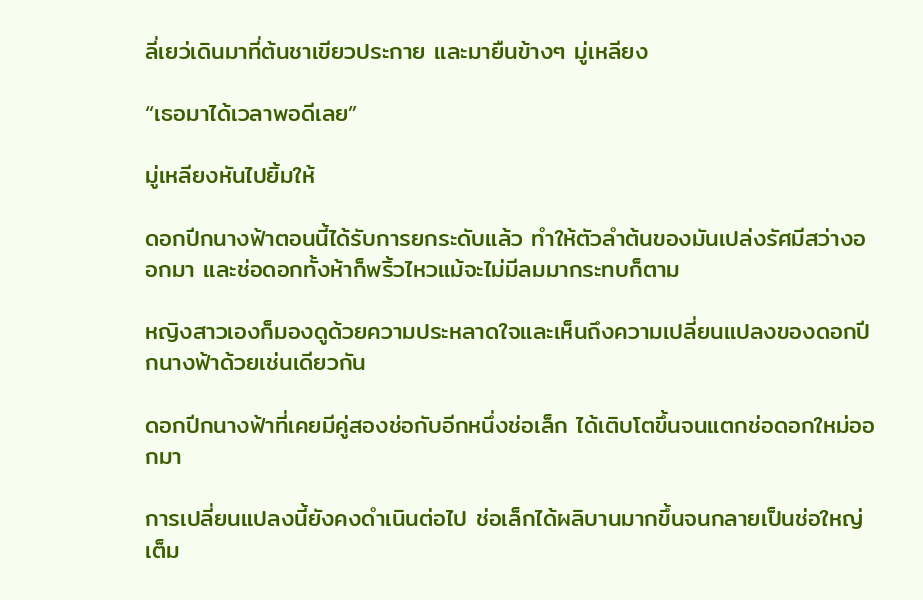ลี่เยว่เดินมาที่ต้นชาเขียวประกาย และมายืนข้างๆ มู่เหลียง

“เธอมาได้เวลาพอดีเลย”

มู่เหลียงหันไปยิ้มให้

ดอกปีกนางฟ้าตอนนี้ได้รับการยกระดับแล้ว ทำให้ตัวลำต้นของมันเปล่งรัศมีสว่างออกมา และช่อดอกทั้งห้าก็พริ้วไหวแม้จะไม่มีลมมากระทบก็ตาม

หญิงสาวเองก็มองดูด้วยความประหลาดใจและเห็นถึงความเปลี่ยนแปลงของดอกปีกนางฟ้าด้วยเช่นเดียวกัน

ดอกปีกนางฟ้าที่เคยมีคู่สองช่อกับอีกหนึ่งช่อเล็ก ได้เติบโตขึ้นจนแตกช่อดอกใหม่ออกมา

การเปลี่ยนแปลงนี้ยังคงดำเนินต่อไป ช่อเล็กได้ผลิบานมากขึ้นจนกลายเป็นช่อใหญ่เต็ม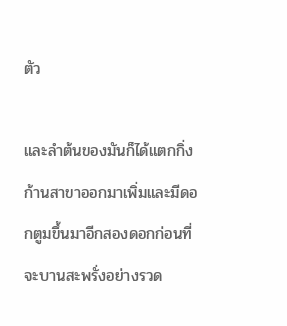ตัว

และลำต้นของมันก็ได้แตกกิ่งก้านสาขาออกมาเพิ่มและมีดอกตูมขึ้นมาอีกสองดอกก่อนที่จะบานสะพรั่งอย่างรวด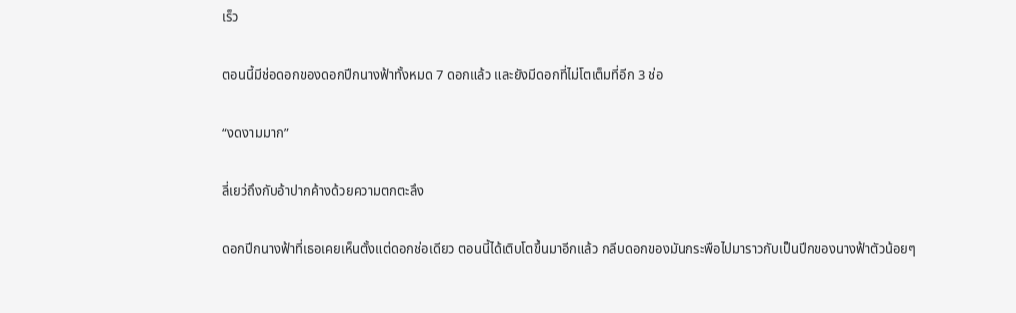เร็ว

ตอนนี้มีช่อดอกของดอกปีกนางฟ้าทั้งหมด 7 ดอกแล้ว และยังมีดอกที่ไม่โตเต็มที่อีก 3 ช่อ

“งดงามมาก”

ลี่เยว่ถึงกับอ้าปากค้างด้วยความตกตะลึง

ดอกปีกนางฟ้าที่เธอเคยเห็นตั้งแต่ดอกช่อเดียว ตอนนี้ได้เติบโตขึ้นมาอีกแล้ว กลีบดอกของมันกระพือไปมาราวกับเป็นปีกของนางฟ้าตัวน้อยๆ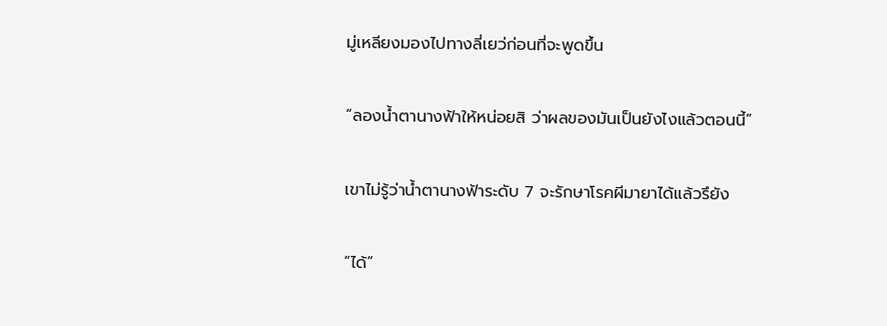มู่เหลียงมองไปทางลี่เยว่ก่อนที่จะพูดขึ้น

“ลองน้ำตานางฟ้าให้หน่อยสิ ว่าผลของมันเป็นยังไงแล้วตอนนี้”

เขาไม่รู้ว่าน้ำตานางฟ้าระดับ 7 จะรักษาโรคผีมายาได้แล้วรึยัง

“ได้”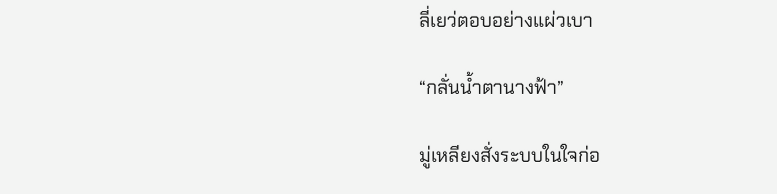ลี่เยว่ตอบอย่างแผ่วเบา

“กลั่นน้ำตานางฟ้า”

มู่เหลียงสั่งระบบในใจก่อ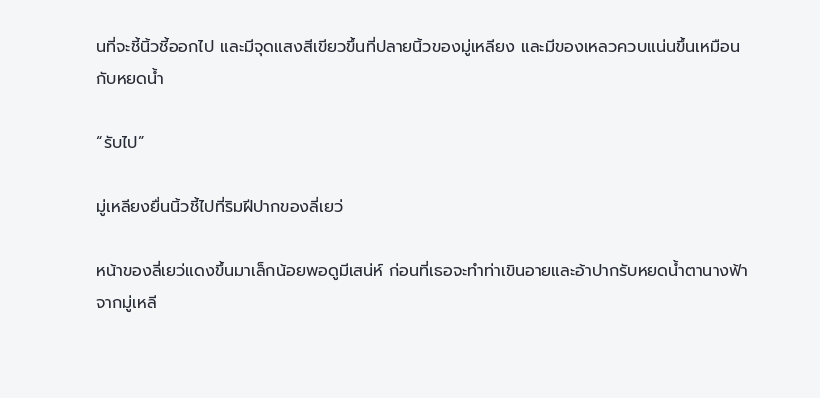นที่จะชี้นิ้วชี้ออกไป และมีจุดแสงสีเขียวขึ้นที่ปลายนิ้วของมู่เหลียง และมีของเหลวควบแน่นขึ้นเหมือนกับหยดน้ำ

“รับไป”

มู่เหลียงยื่นนิ้วชี้ไปที่ริมฝีปากของลี่เยว่

หน้าของลี่เยว่แดงขึ้นมาเล็กน้อยพอดูมีเสน่ห์ ก่อนที่เธอจะทำท่าเขินอายและอ้าปากรับหยดน้ำตานางฟ้าจากมู่เหลี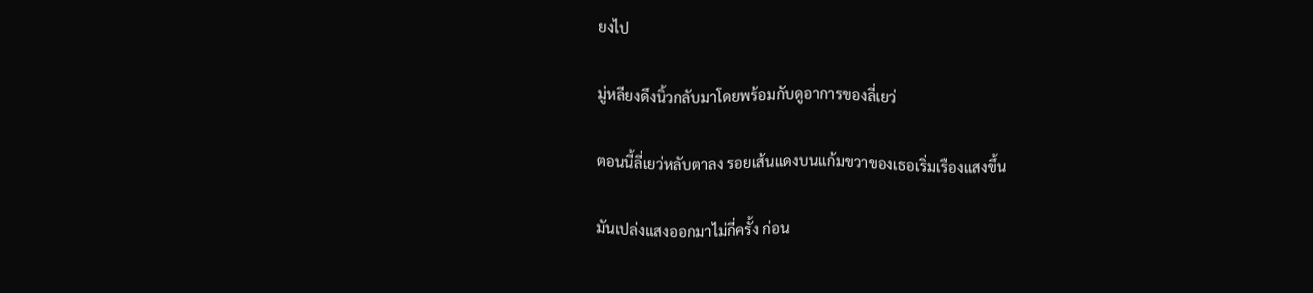ยงไป

มู่หลียงดึงนิ้วกลับมาโดยพร้อมกับดูอาการของลี่เยว่

ตอนนี้ลี่เยว่หลับตาลง รอยเส้นแดงบนแก้มขวาของเธอเริ่มเรืองแสงขึ้น

มันเปล่งแสงออกมาไม่กี่ครั้ง ก่อน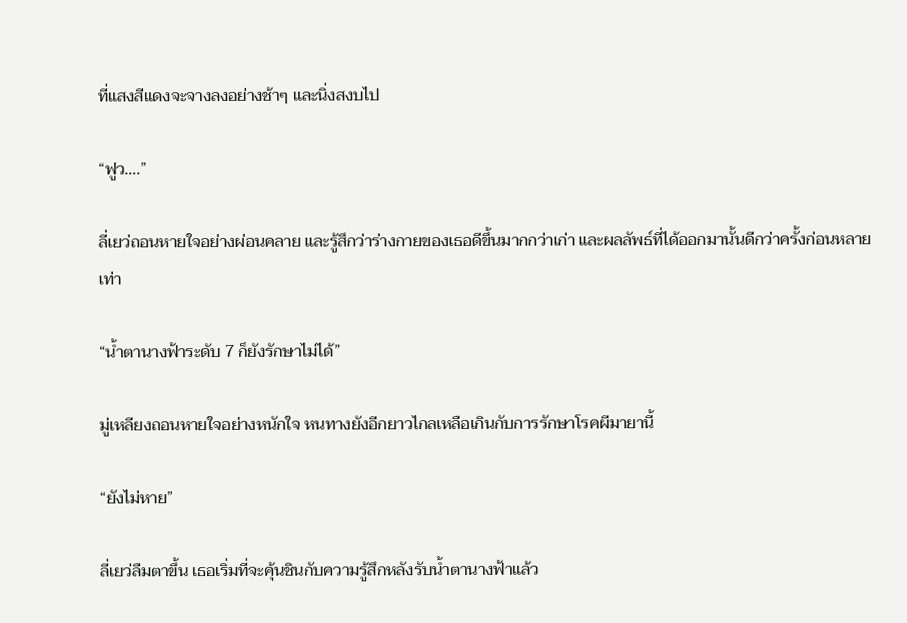ที่แสงสีแดงจะจางลงอย่างช้าๆ และนิ่งสงบไป

“ฟูว….”

ลี่เยว่ถอนหายใจอย่างผ่อนคลาย และรู้สึกว่าร่างกายของเธอดีขึ้นมากกว่าเก่า และผลลัพธ์ที่ได้ออกมานั้นดีกว่าครั้งก่อนหลายเท่า

“น้ำตานางฟ้าระดับ 7 ก็ยังรักษาไม่ได้”

มู่เหลียงถอนหายใจอย่างหนักใจ หนทางยังอีกยาวไกลเหลือเกินกับการรักษาโรคผีมายานี้

“ยังไม่หาย”

ลี่เยว่ลืมตาขึ้น เธอเริ่มที่จะคุ้นชินกับความรู้สึกหลังรับน้ำตานางฟ้าแล้ว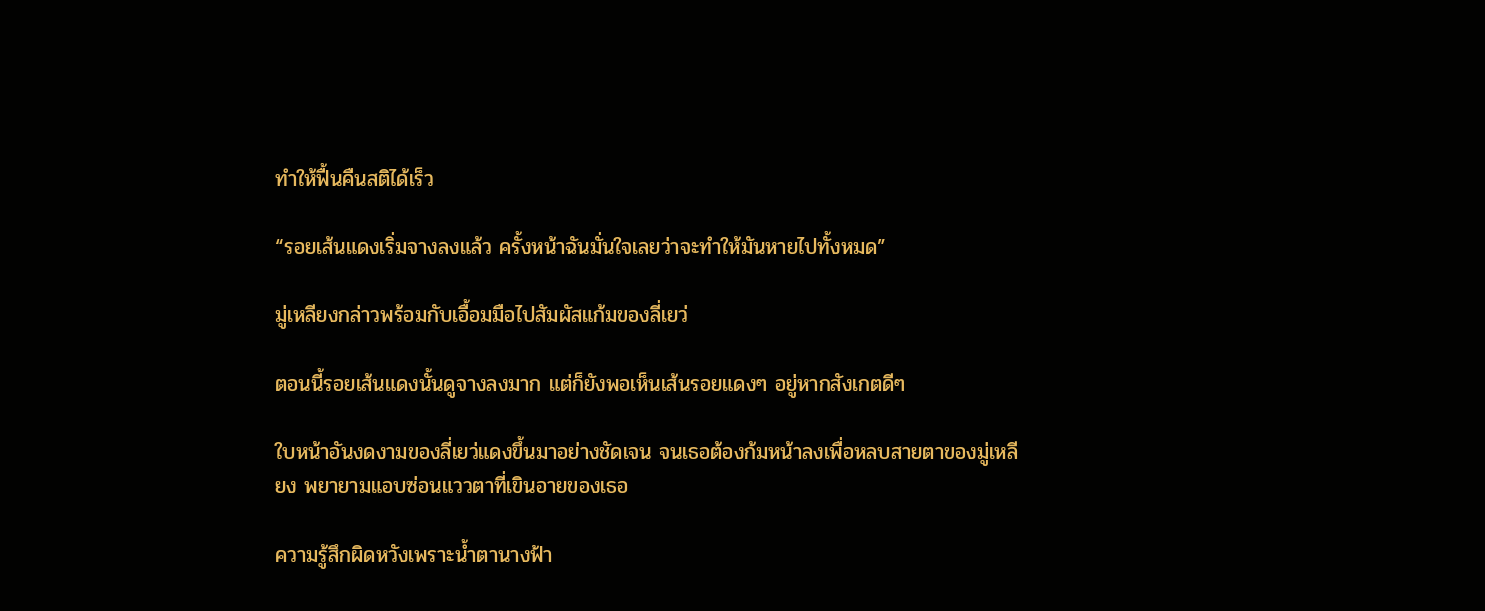ทำให้ฟื้นคืนสติได้เร็ว

“รอยเส้นแดงเริ่มจางลงแล้ว ครั้งหน้าฉันมั่นใจเลยว่าจะทำให้มันหายไปทั้งหมด”

มู่เหลียงกล่าวพร้อมกับเอื้อมมือไปสัมผัสแก้มของลี่เยว่

ตอนนี้รอยเส้นแดงนั้นดูจางลงมาก แต่ก็ยังพอเห็นเส้นรอยแดงๆ อยู่หากสังเกตดีๆ

ใบหน้าอันงดงามของลี่เยว่แดงขึ้นมาอย่างชัดเจน จนเธอต้องก้มหน้าลงเพื่อหลบสายตาของมู่เหลียง พยายามแอบซ่อนแววตาที่เขินอายของเธอ

ความรู้สึกผิดหวังเพราะน้ำตานางฟ้า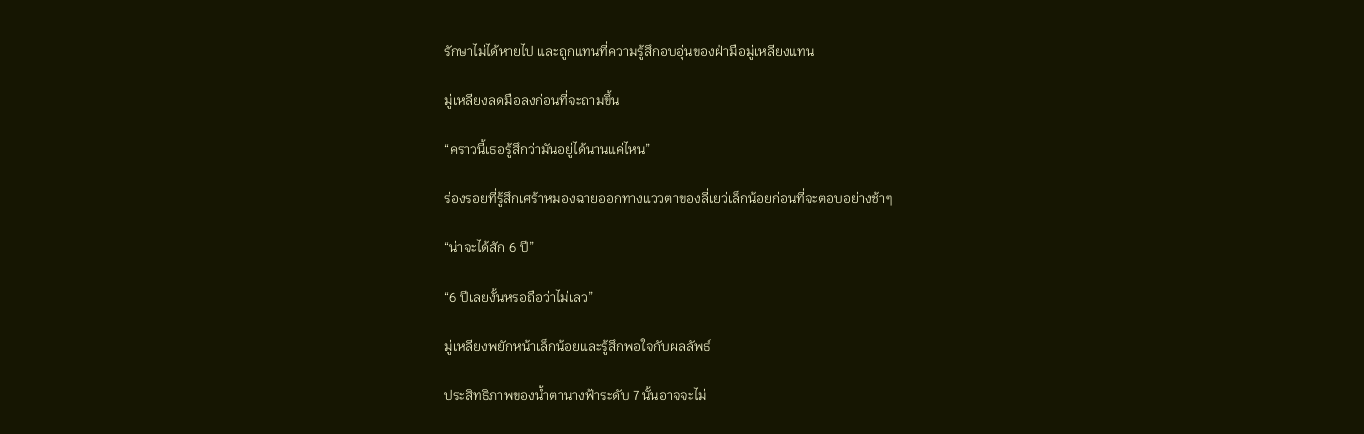รักษาไม่ได้หายไป และถูกแทนที่ความรู้สึกอบอุ่นของฝ่ามือมู่เหลียงแทน

มู่เหลียงลดมือลงก่อนที่จะถามขึ้น

“คราวนี้เธอรู้สึกว่ามันอยู่ได้นานแค่ไหน”

ร่องรอยที่รู้สึกเศร้าหมองฉายออกทางแววตาของลี่เยว่เล็กน้อยก่อนที่จะตอบอย่างช้าๆ

“น่าจะได้สัก 6 ปี”

“6 ปีเลยงั้นหรอถือว่าไม่เลว”

มู่เหลียงพยักหน้าเล็กน้อยและรู้สึกพอใจกับผลลัพธ์

ประสิทธิภาพของน้ำตานางฟ้าระดับ 7 นั้นอาจจะไม่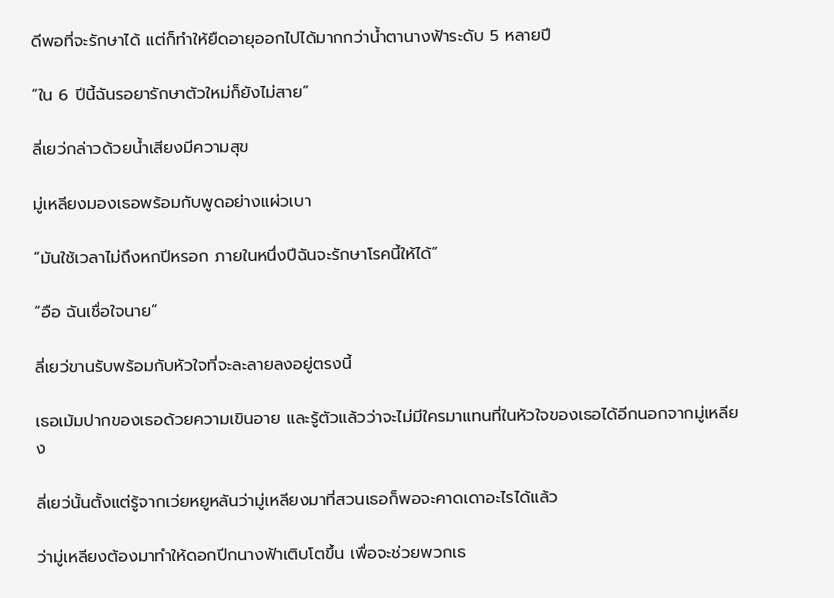ดีพอที่จะรักษาได้ แต่ก็ทำให้ยืดอายุออกไปได้มากกว่าน้ำตานางฟ้าระดับ 5 หลายปี

“ใน 6 ปีนี้ฉันรอยารักษาตัวใหม่ก็ยังไม่สาย”

ลี่เยว่กล่าวด้วยน้ำเสียงมีความสุข

มู่เหลียงมองเธอพร้อมกับพูดอย่างแผ่วเบา

“มันใช้เวลาไม่ถึงหกปีหรอก ภายในหนึ่งปีฉันจะรักษาโรคนี้ให้ได้”

“อือ ฉันเชื่อใจนาย”

ลี่เยว่ขานรับพร้อมกับหัวใจที่จะละลายลงอยู่ตรงนี้

เธอเม้มปากของเธอด้วยความเขินอาย และรู้ตัวแล้วว่าจะไม่มีใครมาแทนที่ในหัวใจของเธอได้อีกนอกจากมู่เหลียง

ลี่เยว่นั้นตั้งแต่รู้จากเว่ยหยูหลันว่ามู่เหลียงมาที่สวนเธอก็พอจะคาดเดาอะไรได้แล้ว

ว่ามู่เหลียงต้องมาทำให้ดอกปีกนางฟ้าเติบโตขึ้น เพื่อจะช่วยพวกเธ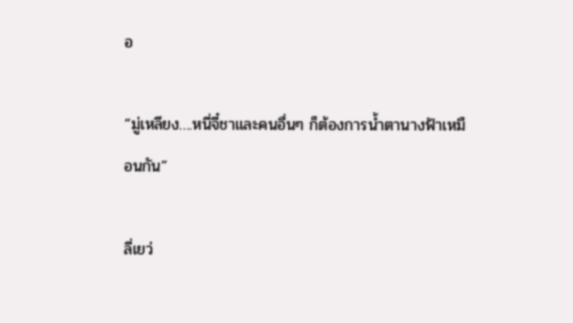อ

“มู่เหลียง….หนี่จี๋ชาและคนอื่นๆ ก็ต้องการน้ำตานางฟ้าเหมือนกัน”

ลี่เยว่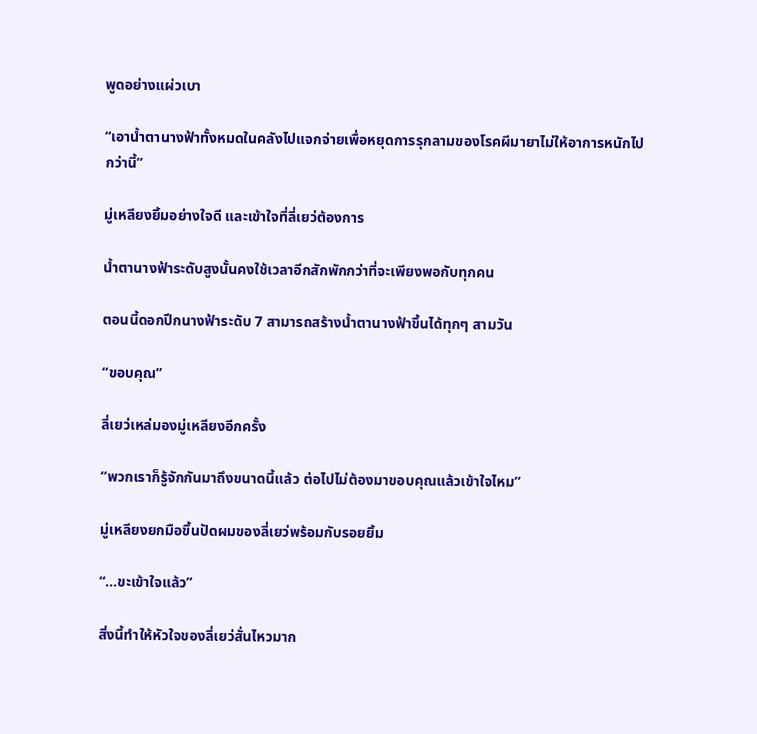พูดอย่างแผ่วเบา

“เอาน้ำตานางฟ้าทั้งหมดในคลังไปแจกจ่ายเพื่อหยุดการรุกลามของโรคผีมายาไม่ให้อาการหนักไปกว่านี้”

มู่เหลียงยิ้มอย่างใจดี และเข้าใจที่ลี่เยว่ต้องการ

น้ำตานางฟ้าระดับสูงนั้นคงใช้เวลาอีกสักพักกว่าที่จะเพียงพอกับทุกคน

ตอนนี้ดอกปีกนางฟ้าระดับ 7 สามารถสร้างน้ำตานางฟ้าขึ้นได้ทุกๆ สามวัน

“ขอบคุณ”

ลี่เยว่เหล่มองมู่เหลียงอีกครั้ง

“พวกเราก็รู้จักกันมาถึงขนาดนี้แล้ว ต่อไปไม่ต้องมาขอบคุณแล้วเข้าใจไหม”

มู่เหลียงยกมือขึ้นปัดผมของลี่เยว่พร้อมกับรอยยิ้ม

“...ขะเข้าใจแล้ว”

สิ่งนี้ทำให้หัวใจของลี่เยว่สั่นไหวมาก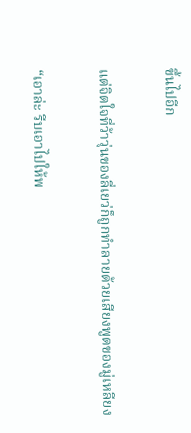ขึ้นไปอีก

แต่จิตใจที่ว้าวุ่นของลี่เยว่ก็ถูกทำลายด้วยเสียงพูดของมู่เหลียง

“เอาล่ะ รีบเอาไปให้พ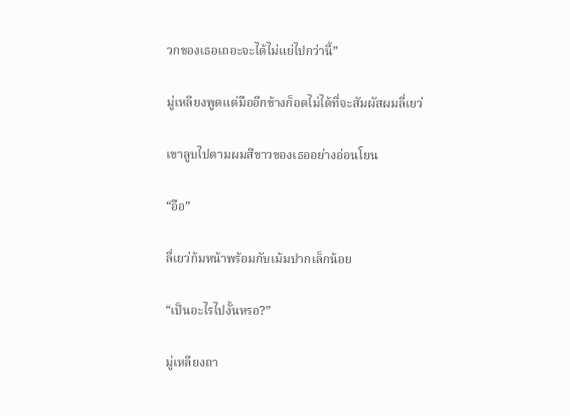วกของเธอเถอะจะได้ไม่แย่ไปกว่านี้”

มู่เหลียงพูดแต่มืออีกข้างก็อดไม่ได้ที่จะสัมผัสผมลี่เยว่

เขาลูบไปตามผมสีขาวของเธออย่างอ่อนโยน

“อือ”

ลี่เยว่ก้มหน้าพร้อมกับเม้มปากเล็กน้อย

“เป็นอะไรไปงั้นหรอ?”

มู่เหลียงถา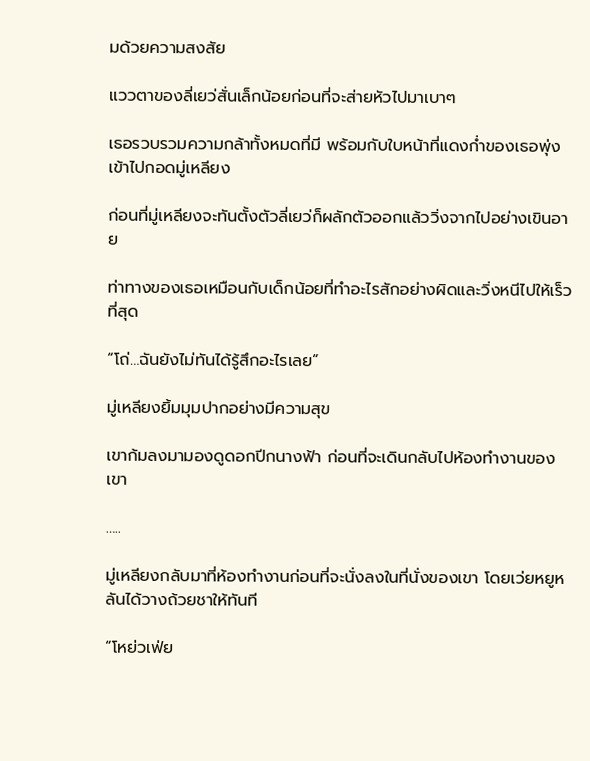มด้วยความสงสัย

แววตาของลี่เยว่สั่นเล็กน้อยก่อนที่จะส่ายหัวไปมาเบาๆ

เธอรวบรวมความกล้าทั้งหมดที่มี พร้อมกับใบหน้าที่แดงก่ำของเธอพุ่งเข้าไปกอดมู่เหลียง

ก่อนที่มู่เหลียงจะทันตั้งตัวลี่เยว่ก็ผลักตัวออกแล้ววิ่งจากไปอย่างเขินอาย

ท่าทางของเธอเหมือนกับเด็กน้อยที่ทำอะไรสักอย่างผิดและวิ่งหนีไปให้เร็วที่สุด

“โถ่…ฉันยังไม่ทันได้รู้สึกอะไรเลย”

มู่เหลียงยิ้มมุมปากอย่างมีความสุข

เขาก้มลงมามองดูดอกปีกนางฟ้า ก่อนที่จะเดินกลับไปห้องทำงานของเขา

…..

มู่เหลียงกลับมาที่ห้องทำงานก่อนที่จะนั่งลงในที่นั่งของเขา โดยเว่ยหยูหลันได้วางถ้วยชาให้ทันที

“โหย่วเฟ่ย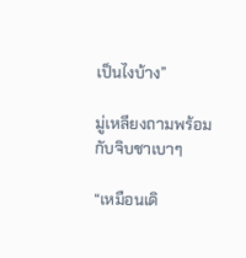เป็นไงบ้าง”

มู่เหลียงถามพร้อมกับจิบชาเบาๆ

“เหมือนเดิ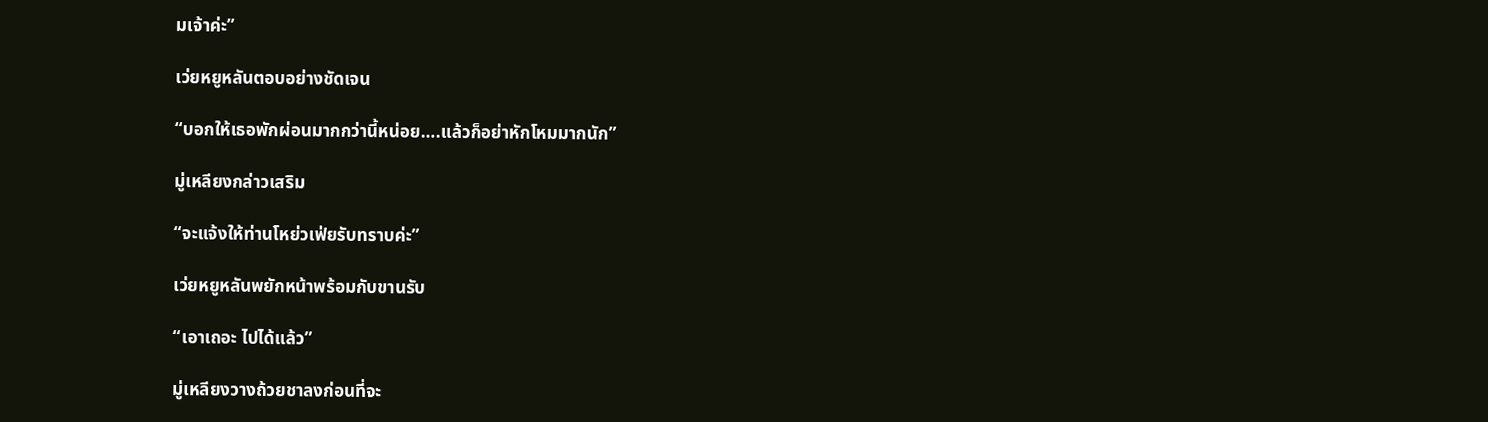มเจ้าค่ะ”

เว่ยหยูหลันตอบอย่างชัดเจน

“บอกให้เธอพักผ่อนมากกว่านี้หน่อย….แล้วก็อย่าหักโหมมากนัก”

มู่เหลียงกล่าวเสริม

“จะแจ้งให้ท่านโหย่วเฟ่ยรับทราบค่ะ”

เว่ยหยูหลันพยักหน้าพร้อมกับขานรับ

“เอาเถอะ ไปได้แล้ว”

มู่เหลียงวางถ้วยชาลงก่อนที่จะ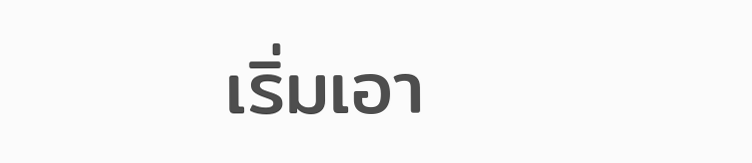เริ่มเอา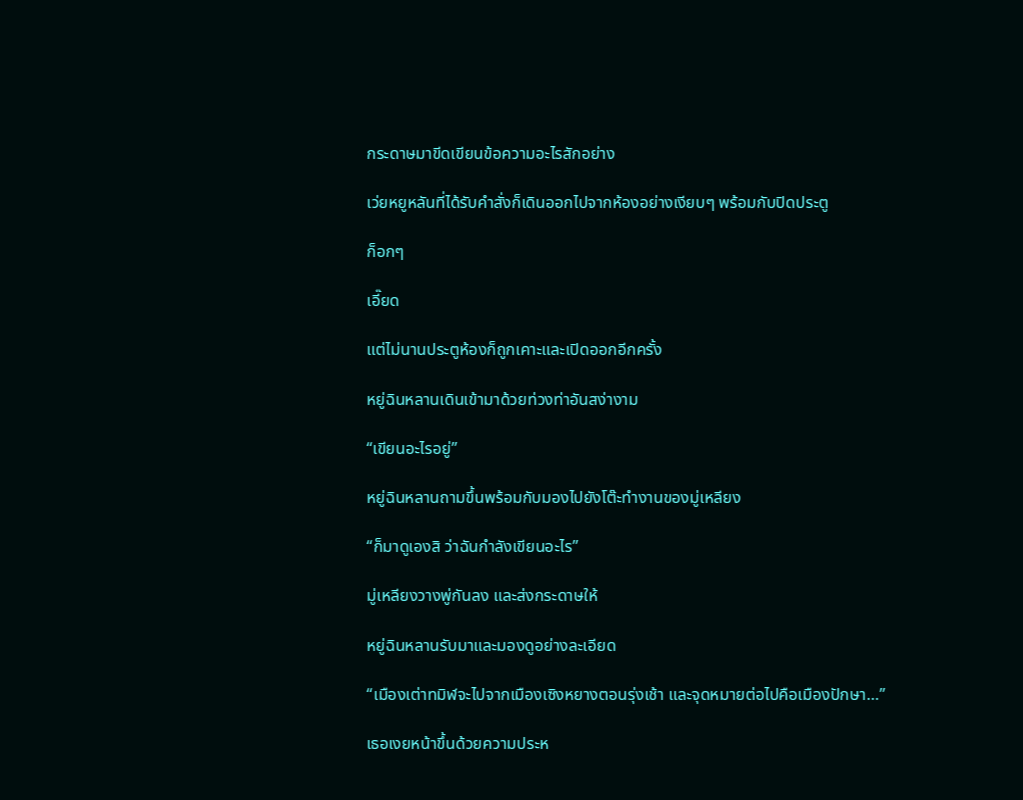กระดาษมาขีดเขียนข้อความอะไรสักอย่าง

เว่ยหยูหลันที่ได้รับคำสั่งก็เดินออกไปจากห้องอย่างเงียบๆ พร้อมกับปิดประตู

ก็อกๆ

เอี๊ยด

แต่ไม่นานประตูห้องก็ถูกเคาะและเปิดออกอีกครั้ง

หยู่ฉินหลานเดินเข้ามาด้วยท่วงท่าอันสง่างาม

“เขียนอะไรอยู่”

หยู่ฉินหลานถามขึ้นพร้อมกับมองไปยังโต๊ะทำงานของมู่เหลียง

“ก็มาดูเองสิ ว่าฉันกำลังเขียนอะไร”

มู่เหลียงวางพู่กันลง และส่งกระดาษให้

หยู่ฉินหลานรับมาและมองดูอย่างละเอียด

“เมืองเต่าทมิฬจะไปจากเมืองเซิงหยางตอนรุ่งเช้า และจุดหมายต่อไปคือเมืองปักษา…”

เธอเงยหน้าขึ้นด้วยความประห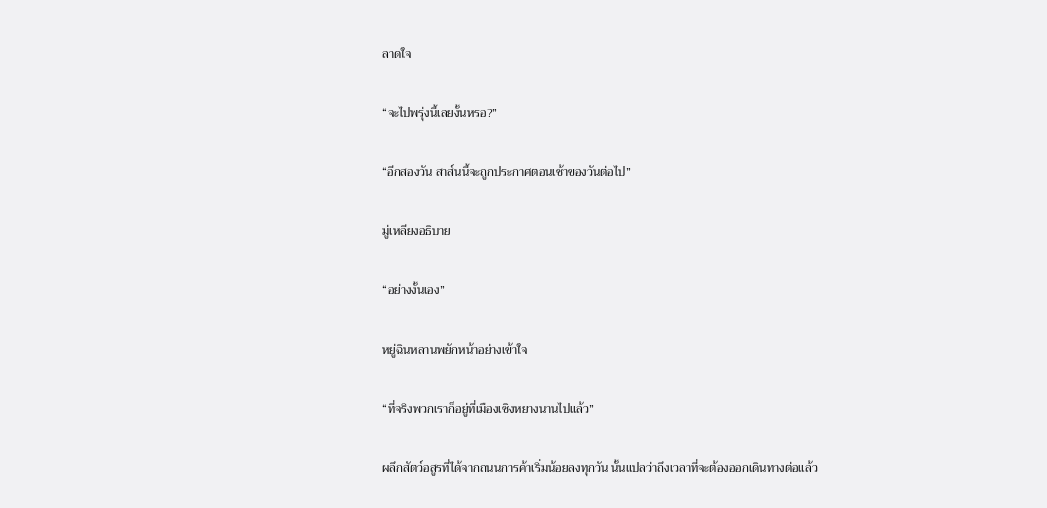ลาดใจ

“จะไปพรุ่งนี้เลยงั้นหรอ?”

“อีกสองวัน สาส์นนี้จะถูกประกาศตอนเช้าของวันต่อไป”

มู่เหลียงอธิบาย

“อย่างงั้นเอง”

หยู่ฉินหลานพยักหน้าอย่างเข้าใจ

“ที่จริงพวกเราก็อยู่ที่เมืองเซิงหยางนานไปแล้ว”

ผลึกสัตว์อสูรที่ได้จากถนนการค้าเริ่มน้อยลงทุกวัน นั้นแปลว่าถึงเวลาที่จะต้องออกเดินทางต่อแล้ว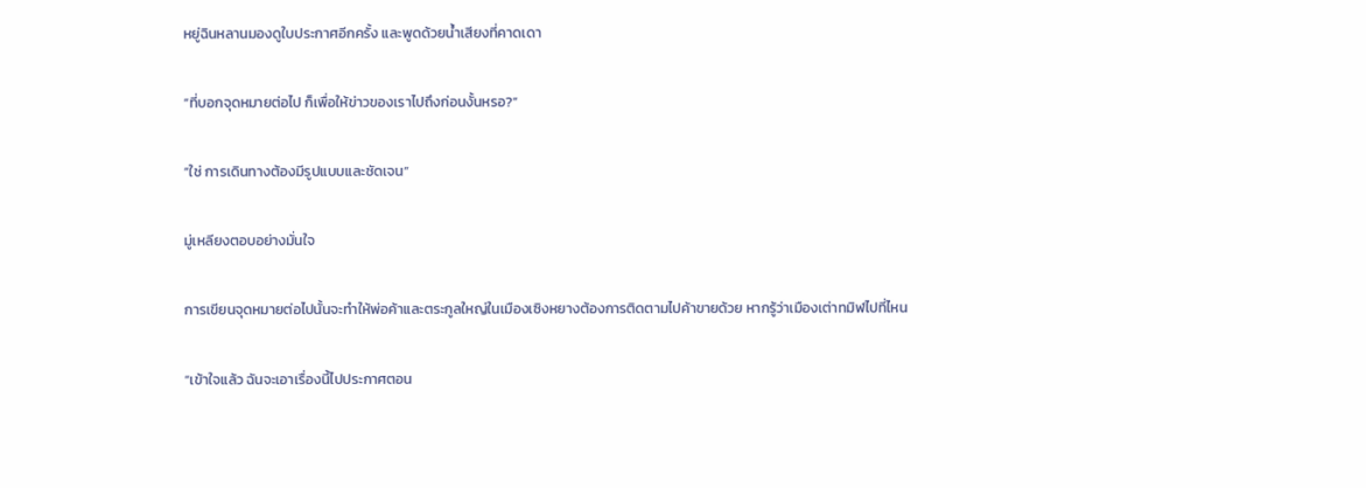หยู่ฉินหลานมองดูใบประกาศอีกครั้ง และพูดด้วยน้ำเสียงที่คาดเดา

“ที่บอกจุดหมายต่อไป ก็เพื่อให้ข่าวของเราไปถึงก่อนงั้นหรอ?”

“ใช่ การเดินทางต้องมีรูปแบบและชัดเจน”

มู่เหลียงตอบอย่างมั่นใจ

การเขียนจุดหมายต่อไปนั้นจะทำให้พ่อค้าและตระกูลใหญ่ในเมืองเซิงหยางต้องการติดตามไปค้าขายด้วย หากรู้ว่าเมืองเต่าทมิฬไปที่ไหน

“เข้าใจแล้ว ฉันจะเอาเรื่องนี้ไปประกาศตอน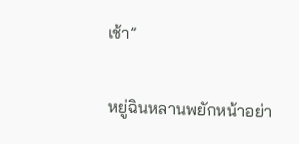เช้า”

หยู่ฉินหลานพยักหน้าอย่า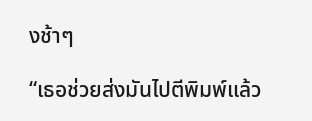งช้าๆ

“เธอช่วยส่งมันไปตีพิมพ์แล้ว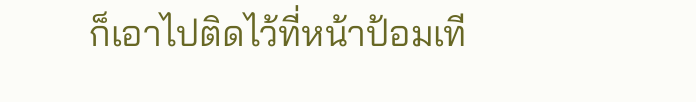ก็เอาไปติดไว้ที่หน้าป้อมเที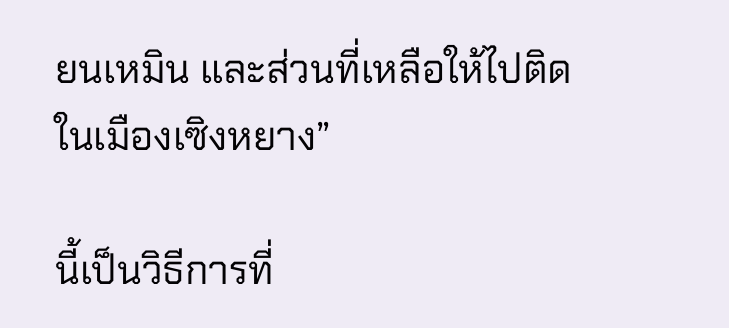ยนเหมิน และส่วนที่เหลือให้ไปติดในเมืองเซิงหยาง”

นี้เป็นวิธีการที่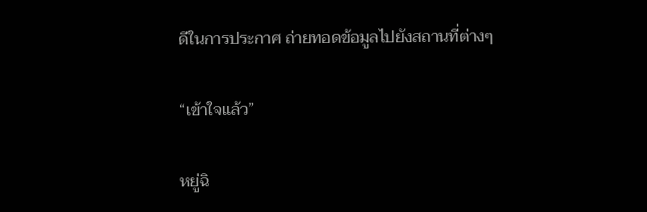ดีในการประกาศ ถ่ายทอดข้อมูลไปยังสถานที่ต่างๆ

“เข้าใจแล้ว”

หยู่ฉิ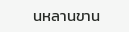นหลานขาน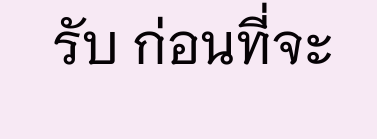รับ ก่อนที่จะ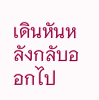เดินหันหลังกลับออกไป